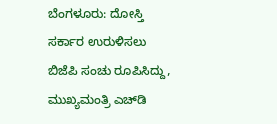ಬೆಂಗಳೂರು: ದೋಸ್ತಿ ಸರ್ಕಾರ ಉರುಳಿಸಲು ಬಿಜೆಪಿ ಸಂಚು ರೂಪಿಸಿದ್ದು, ಮುಖ್ಯಮಂತ್ರಿ ಎಚ್‍ಡಿ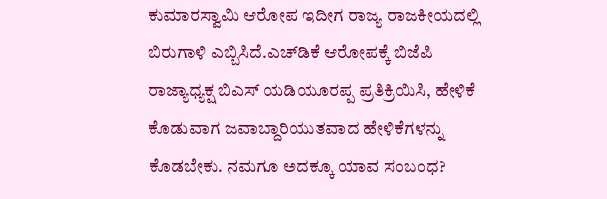ಕುಮಾರಸ್ವಾಮಿ ಆರೋಪ ಇದೀಗ ರಾಜ್ಯ ರಾಜಕೀಯದಲ್ಲಿ ಬಿರುಗಾಳಿ ಎಬ್ಬಿಸಿದೆ.ಎಚ್‍ಡಿಕೆ ಆರೋಪಕ್ಕೆ ಬಿಜೆಪಿ ರಾಜ್ಯಾಧ್ಯಕ್ಷ ಬಿಎಸ್ ಯಡಿಯೂರಪ್ಪ ಪ್ರತಿಕ್ರಿಯಿಸಿ, ಹೇಳಿಕೆ ಕೊಡುವಾಗ ಜವಾಬ್ದಾರಿಯುತವಾದ ಹೇಳಿಕೆಗಳನ್ನು ಕೊಡಬೇಕು. ನಮಗೂ ಅದಕ್ಕೂ ಯಾವ ಸಂಬಂಧ?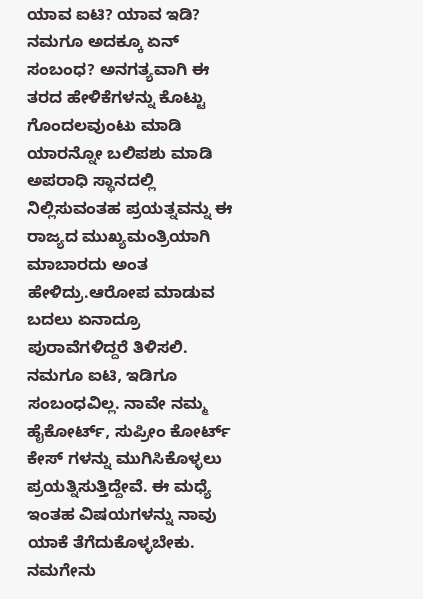ಯಾವ ಐಟಿ? ಯಾವ ಇಡಿ? ನಮಗೂ ಅದಕ್ಕೂ ಏನ್ ಸಂಬಂಧ? ಅನಗತ್ಯವಾಗಿ ಈ ತರದ ಹೇಳಿಕೆಗಳನ್ನು ಕೊಟ್ಟು ಗೊಂದಲವುಂಟು ಮಾಡಿ ಯಾರನ್ನೋ ಬಲಿಪಶು ಮಾಡಿ ಅಪರಾಧಿ ಸ್ಥಾನದಲ್ಲಿ ನಿಲ್ಲಿಸುವಂತಹ ಪ್ರಯತ್ನವನ್ನು ಈ ರಾಜ್ಯದ ಮುಖ್ಯಮಂತ್ರಿಯಾಗಿ ಮಾಬಾರದು ಅಂತ ಹೇಳಿದ್ರು.ಆರೋಪ ಮಾಡುವ ಬದಲು ಏನಾದ್ರೂ ಪುರಾವೆಗಳಿದ್ದರೆ ತಿಳಿಸಲಿ. ನಮಗೂ ಐಟಿ, ಇಡಿಗೂ ಸಂಬಂಧವಿಲ್ಲ. ನಾವೇ ನಮ್ಮ ಹೈಕೋರ್ಟ್, ಸುಪ್ರೀಂ ಕೋರ್ಟ್ ಕೇಸ್ ಗಳನ್ನು ಮುಗಿಸಿಕೊಳ್ಳಲು ಪ್ರಯತ್ನಿಸುತ್ತಿದ್ದೇವೆ. ಈ ಮಧ್ಯೆ ಇಂತಹ ವಿಷಯಗಳನ್ನು ನಾವು ಯಾಕೆ ತೆಗೆದುಕೊಳ್ಳಬೇಕು. ನಮಗೇನು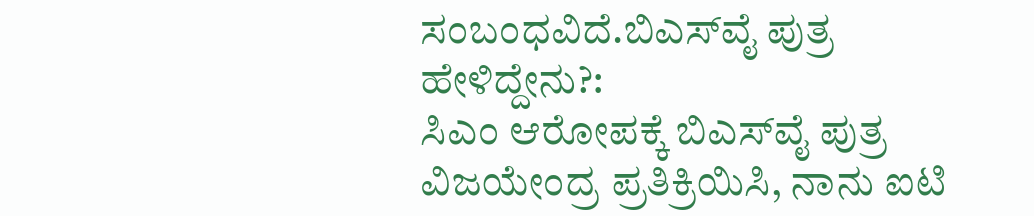ಸಂಬಂಧವಿದೆ.ಬಿಎಸ್‍ವೈ ಪುತ್ರ ಹೇಳಿದ್ದೇನು?:
ಸಿಎಂ ಆರೋಪಕ್ಕೆ ಬಿಎಸ್‍ವೈ ಪುತ್ರ ವಿಜಯೇಂದ್ರ ಪ್ರತಿಕ್ರಿಯಿಸಿ, ನಾನು ಐಟಿ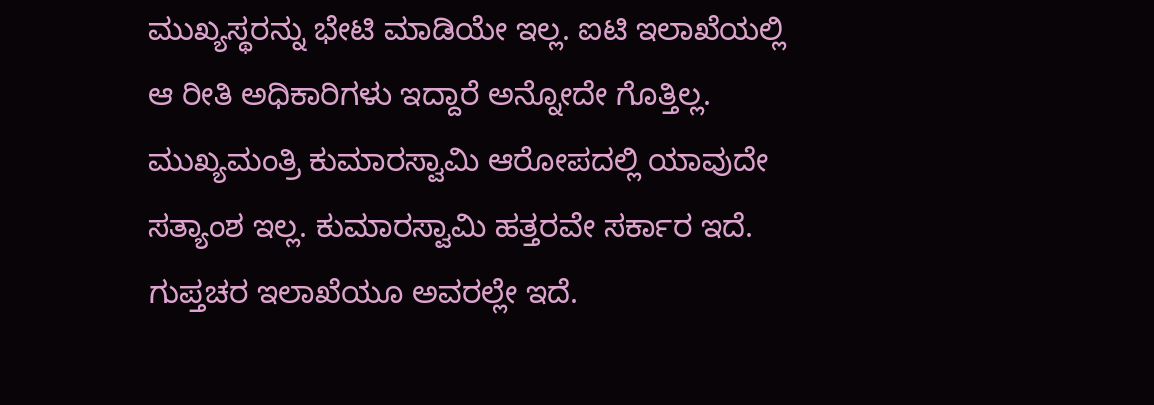ಮುಖ್ಯಸ್ಥರನ್ನು ಭೇಟಿ ಮಾಡಿಯೇ ಇಲ್ಲ. ಐಟಿ ಇಲಾಖೆಯಲ್ಲಿ ಆ ರೀತಿ ಅಧಿಕಾರಿಗಳು ಇದ್ದಾರೆ ಅನ್ನೋದೇ ಗೊತ್ತಿಲ್ಲ. ಮುಖ್ಯಮಂತ್ರಿ ಕುಮಾರಸ್ವಾಮಿ ಆರೋಪದಲ್ಲಿ ಯಾವುದೇ ಸತ್ಯಾಂಶ ಇಲ್ಲ. ಕುಮಾರಸ್ವಾಮಿ ಹತ್ತರವೇ ಸರ್ಕಾರ ಇದೆ. ಗುಪ್ತಚರ ಇಲಾಖೆಯೂ ಅವರಲ್ಲೇ ಇದೆ.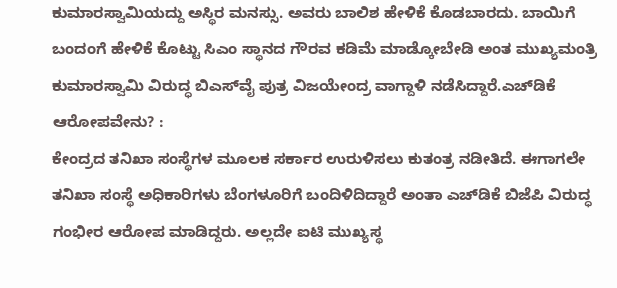ಕುಮಾರಸ್ವಾಮಿಯದ್ದು ಅಸ್ಥಿರ ಮನಸ್ಸು. ಅವರು ಬಾಲಿಶ ಹೇಳಿಕೆ ಕೊಡಬಾರದು. ಬಾಯಿಗೆ ಬಂದಂಗೆ ಹೇಳಿಕೆ ಕೊಟ್ಟು ಸಿಎಂ ಸ್ಥಾನದ ಗೌರವ ಕಡಿಮೆ ಮಾಡ್ಕೋಬೇಡಿ ಅಂತ ಮುಖ್ಯಮಂತ್ರಿ ಕುಮಾರಸ್ವಾಮಿ ವಿರುದ್ಧ ಬಿಎಸ್‍ವೈ ಪುತ್ರ ವಿಜಯೇಂದ್ರ ವಾಗ್ದಾಳಿ ನಡೆಸಿದ್ದಾರೆ.ಎಚ್‍ಡಿಕೆ ಆರೋಪವೇನು? :
ಕೇಂದ್ರದ ತನಿಖಾ ಸಂಸ್ಥೆಗಳ ಮೂಲಕ ಸರ್ಕಾರ ಉರುಳಿಸಲು ಕುತಂತ್ರ ನಡೀತಿದೆ. ಈಗಾಗಲೇ ತನಿಖಾ ಸಂಸ್ಥೆ ಅಧಿಕಾರಿಗಳು ಬೆಂಗಳೂರಿಗೆ ಬಂದಿಳಿದಿದ್ದಾರೆ ಅಂತಾ ಎಚ್‍ಡಿಕೆ ಬಿಜೆಪಿ ವಿರುದ್ಧ ಗಂಭೀರ ಆರೋಪ ಮಾಡಿದ್ದರು. ಅಲ್ಲದೇ ಐಟಿ ಮುಖ್ಯಸ್ಥ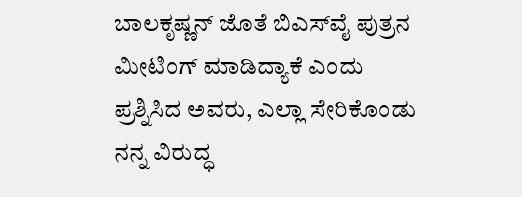ಬಾಲಕೃಷ್ಣನ್ ಜೊತೆ ಬಿಎಸ್‍ವೈ ಪುತ್ರನ ಮೀಟಿಂಗ್ ಮಾಡಿದ್ಯಾಕೆ ಎಂದು ಪ್ರಶ್ನಿಸಿದ ಅವರು, ಎಲ್ಲಾ ಸೇರಿಕೊಂಡು ನನ್ನ ವಿರುದ್ಧ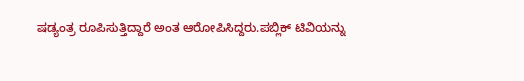ಷಡ್ಯಂತ್ರ ರೂಪಿಸುತ್ತಿದ್ದಾರೆ ಅಂತ ಆರೋಪಿಸಿದ್ದರು.ಪಬ್ಲಿಕ್ ಟಿವಿಯನ್ನು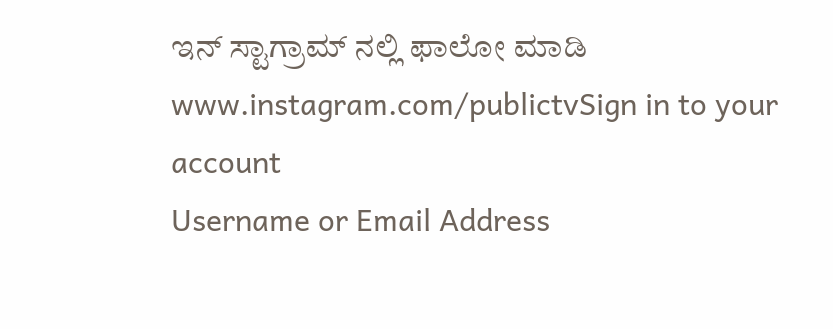ಇನ್ ಸ್ಟಾಗ್ರಾಮ್ ನಲ್ಲಿ ಫಾಲೋ ಮಾಡಿ www.instagram.com/publictvSign in to your account
Username or Email Address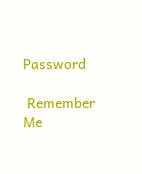Password

 Remember Me